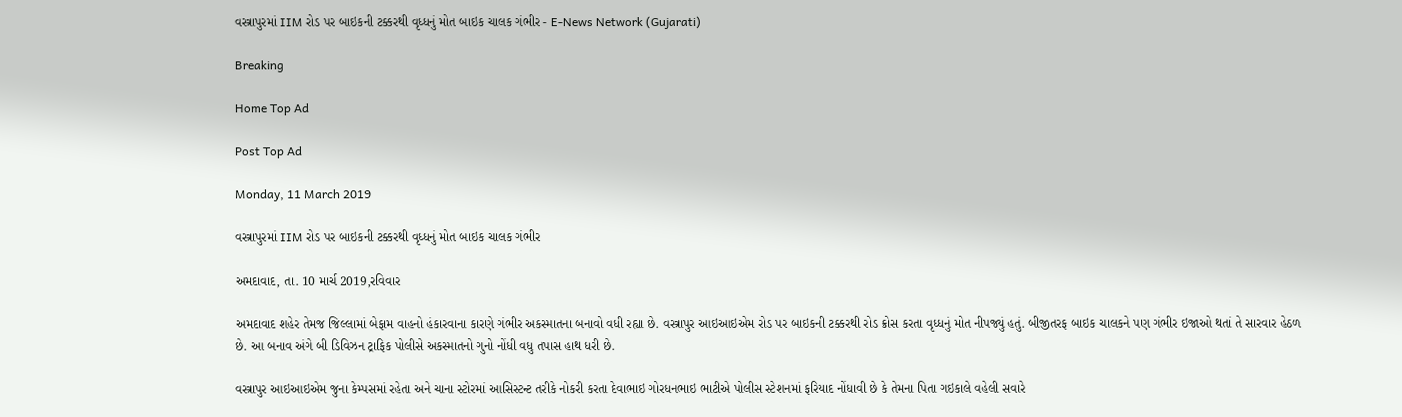વસ્ત્રાપુરમાં IIM રોડ પર બાઇકની ટક્કરથી વૃધ્ધનું મોત બાઇક ચાલક ગંભીર - E-News Network (Gujarati)

Breaking

Home Top Ad

Post Top Ad

Monday, 11 March 2019

વસ્ત્રાપુરમાં IIM રોડ પર બાઇકની ટક્કરથી વૃધ્ધનું મોત બાઇક ચાલક ગંભીર

અમદાવાદ, તા. 10 માર્ચ 2019,રવિવાર

અમદાવાદ શહેર તેમજ જિલ્લામાં બેફામ વાહનો હંકારવાના કારણે ગંભીર અકસ્માતના બનાવો વધી રહ્યા છે. વસ્ત્રાપુર આઇઆઇએમ રોડ પર બાઇકની ટક્કરથી રોડ ક્રોસ કરતા વૃધ્ધનું મોત નીપજ્યું હતું. બીજીતરફ બાઇક ચાલકને પણ ગંભીર ઇજાઓ થતાં તે સારવાર હેઠળ છે. આ બનાવ અંગે બી ડિવિઝન ટ્રાફિક પોલીસે અકસ્માતનો ગુનો નોંધી વધુ તપાસ હાથ ધરી છે.

વસ્ત્રાપુર આઇઆઇએમ જુના કેમ્પસમાં રહેતા અને ચાના સ્ટોરમાં આસિસ્ટન્ટ તરીકે નોકરી કરતા દેવાભાઇ ગોરધનભાઇ ભાટીએ પોલીસ સ્ટેશનમાં ફરિયાદ નોંધાવી છે કે તેમના પિતા ગઇકાલે વહેલી સવારે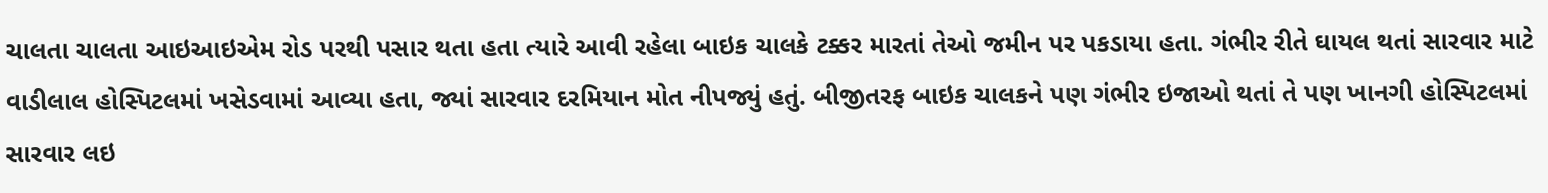ચાલતા ચાલતા આઇઆઇએમ રોડ પરથી પસાર થતા હતા ત્યારે આવી રહેલા બાઇક ચાલકે ટક્કર મારતાં તેઓ જમીન પર પકડાયા હતા. ગંભીર રીતે ઘાયલ થતાં સારવાર માટે વાડીલાલ હોસ્પિટલમાં ખસેડવામાં આવ્યા હતા, જ્યાં સારવાર દરમિયાન મોત નીપજ્યું હતું. બીજીતરફ બાઇક ચાલકને પણ ગંભીર ઇજાઓ થતાં તે પણ ખાનગી હોસ્પિટલમાં સારવાર લઇ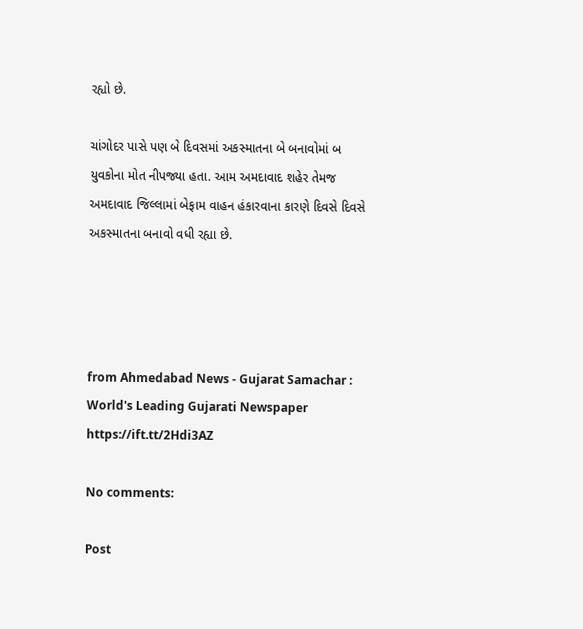રહ્યો છે.

ચાંગોદર પાસે પણ બે દિવસમાં અકસ્માતના બે બનાવોમાં બ યુવકોના મોત નીપજ્યા હતા. આમ અમદાવાદ શહેર તેમજ અમદાવાદ જિલ્લામાં બેફામ વાહન હંકારવાના કારણે દિવસે દિવસે અકસ્માતના બનાવો વધી રહ્યા છે.




from Ahmedabad News - Gujarat Samachar : World's Leading Gujarati Newspaper https://ift.tt/2Hdi3AZ

No comments:

Post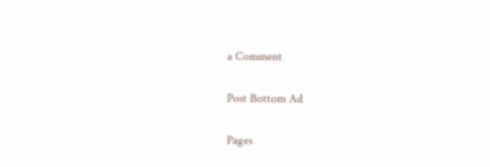a Comment

Post Bottom Ad

Pages